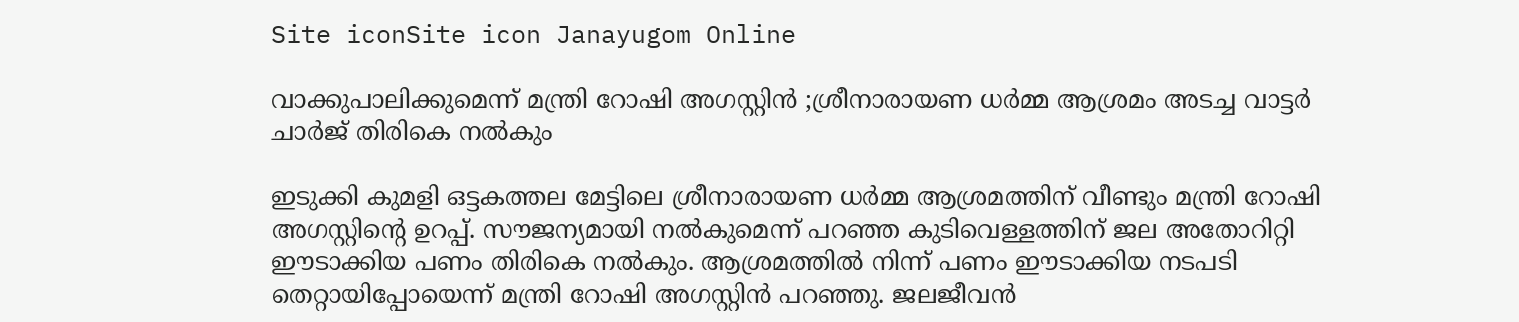Site iconSite icon Janayugom Online

വാക്കുപാലിക്കുമെന്ന് മന്ത്രി റോഷി അഗസ്റ്റിന്‍ ;ശ്രീനാരായണ ധര്‍മ്മ ആശ്രമം അടച്ച വാട്ടര്‍ ചാര്‍ജ് തിരികെ നല്‍കും

ഇടുക്കി കുമളി ഒട്ടകത്തല മേട്ടിലെ ശ്രീനാരായണ ധര്‍മ്മ ആശ്രമത്തിന് വീണ്ടും മന്ത്രി റോഷി അഗസ്റ്റിന്റെ ഉറപ്പ്. സൗജന്യമായി നല്‍കുമെന്ന് പറഞ്ഞ കുടിവെള്ളത്തിന് ജല അതോറിറ്റി ഈടാക്കിയ പണം തിരികെ നല്‍കും. ആശ്രമത്തില്‍ നിന്ന് പണം ഈടാക്കിയ നടപടി തെറ്റായിപ്പോയെന്ന് മന്ത്രി റോഷി അഗസ്റ്റിന്‍ പറഞ്ഞു. ജലജീവന്‍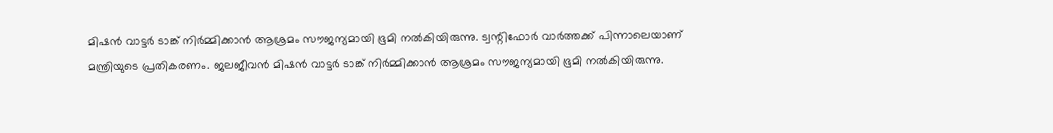മിഷന്‍ വാട്ടര്‍ ടാങ്ക് നിര്‍മ്മിക്കാന്‍ ആശ്രമം സൗജന്യമായി ഭൂമി നല്‍കിയിരുന്നു. ട്വന്റിഫോര്‍ വാര്‍ത്തക്ക് പിന്നാലെയാണ് മന്ത്രിയുടെ പ്രതികരണം. ജലജീവന്‍ മിഷന്‍ വാട്ടര്‍ ടാങ്ക് നിര്‍മ്മിക്കാന്‍ ആശ്രമം സൗജന്യമായി ഭൂമി നല്‍കിയിരുന്നു.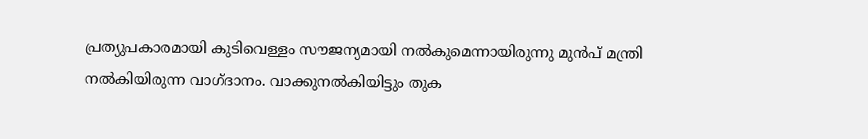പ്രത്യുപകാരമായി കുടിവെള്ളം സൗജന്യമായി നല്‍കുമെന്നായിരുന്നു മുന്‍പ് മന്ത്രി നല്‍കിയിരുന്ന വാഗ്ദാനം. വാക്കുനല്‍കിയിട്ടും തുക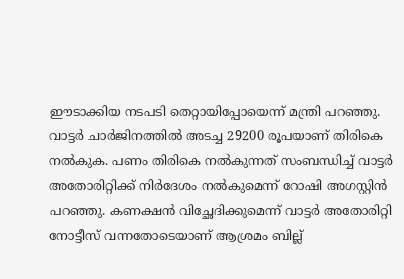ഈടാക്കിയ നടപടി തെറ്റായിപ്പോയെന്ന് മന്ത്രി പറഞ്ഞു. വാട്ടര്‍ ചാര്‍ജിനത്തില്‍ അടച്ച 29200 രൂപയാണ് തിരികെ നല്‍കുക. പണം തിരികെ നല്‍കുന്നത് സംബന്ധിച്ച് വാട്ടര്‍ അതോരിറ്റിക്ക് നിര്‍ദേശം നല്‍കുമെന്ന് റോഷി അഗസ്റ്റിന്‍ പറഞ്ഞു. കണക്ഷന്‍ വിച്ഛേദിക്കുമെന്ന് വാട്ടര്‍ അതോരിറ്റി നോട്ടീസ് വന്നതോടെയാണ് ആശ്രമം ബില്ല്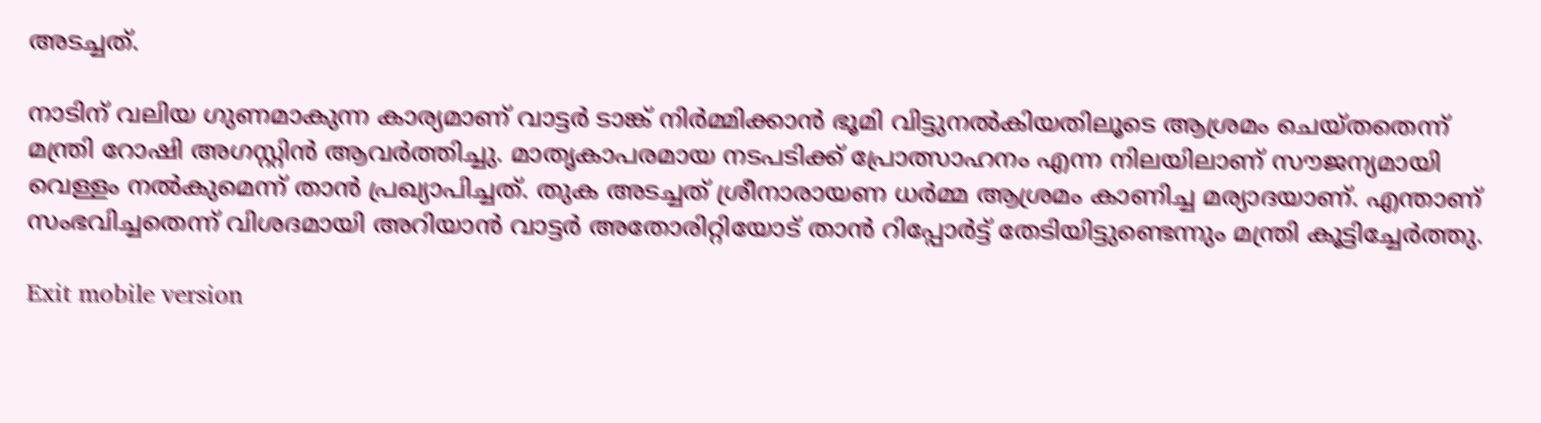അടച്ചത്.

നാടിന് വലിയ ഗുണമാകുന്ന കാര്യമാണ് വാട്ടര്‍ ടാങ്ക് നിര്‍മ്മിക്കാന്‍ ഭൂമി വിട്ടുനല്‍കിയതിലൂടെ ആശ്രമം ചെയ്തതെന്ന് മന്ത്രി റോഷി അഗസ്റ്റിന്‍ ആവര്‍ത്തിച്ചു. മാതൃകാപരമായ നടപടിക്ക് പ്രോത്സാഹനം എന്ന നിലയിലാണ് സൗജന്യമായി വെള്ളം നല്‍കുമെന്ന് താന്‍ പ്രഖ്യാപിച്ചത്. തുക അടച്ചത് ശ്രീനാരായണ ധര്‍മ്മ ആശ്രമം കാണിച്ച മര്യാദയാണ്. എന്താണ് സംഭവിച്ചതെന്ന് വിശദമായി അറിയാന്‍ വാട്ടര്‍ അതോരിറ്റിയോട് താന്‍ റിപ്പോര്‍ട്ട് തേടിയിട്ടുണ്ടെന്നും മന്ത്രി കൂട്ടിച്ചേര്‍ത്തു.

Exit mobile version